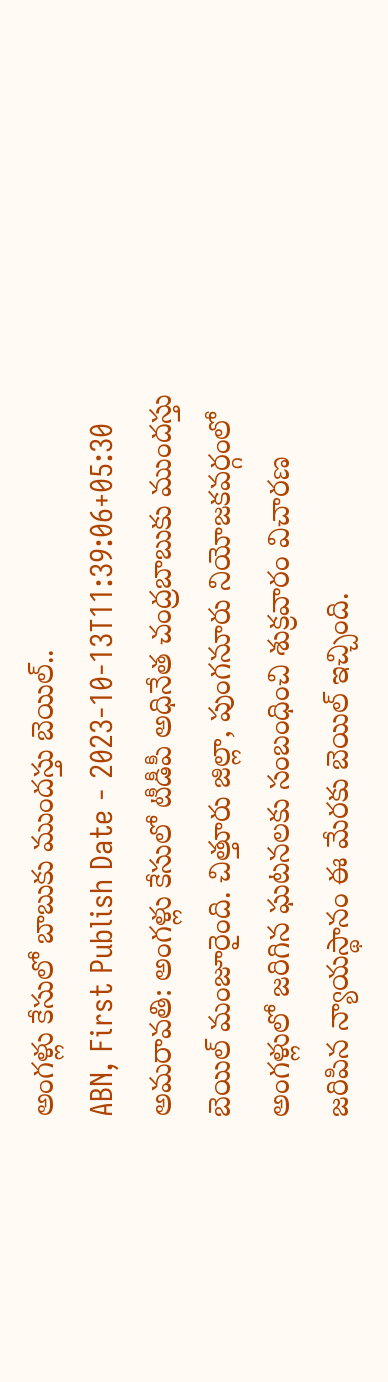అంగళ్లు కేసులో బాబుకు ముందస్తు బెయిల్..
ABN, First Publish Date - 2023-10-13T11:39:06+05:30
అమరావతి: అంగళ్లు కేసులో టీడీపీ అధినేత చంద్రబాబుకు ముందస్తు బెయిల్ మంజూరైంది. చిత్తూరు జిల్లా, పుంగనూరు నియోజకవర్గంలో అంగళ్లులో జరిగిన ఘటనలకు సంబంధించి శుక్రవారం విచారణ జరిపిన న్యాయస్థానం ఈ మేరకు బెయిల్ ఇచ్చింది.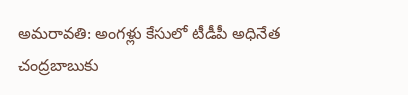అమరావతి: అంగళ్లు కేసులో టీడీపీ అధినేత చంద్రబాబుకు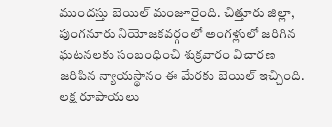ముందస్తు బెయిల్ మంజూరైంది. చిత్తూరు జిల్లా, పుంగనూరు నియోజకవర్గంలో అంగళ్లులో జరిగిన ఘటనలకు సంబంధించి శుక్రవారం విచారణ జరిపిన న్యాయస్థానం ఈ మేరకు బెయిల్ ఇచ్చింది. లక్ష రూపాయలు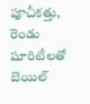పూచీకత్తు, రెండు షూరిటీలతో బెయిల్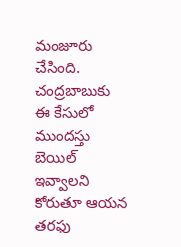మంజూరు చేసింది. చంద్రబాబుకు ఈ కేసులో ముందస్తు బెయిల్ ఇవ్వాలని కోరుతూ ఆయన తరఫు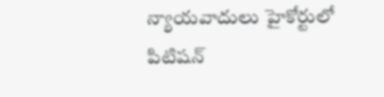న్యాయవాదులు హైకోర్టులో పిటిషన్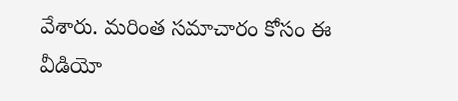వేశారు. మరింత సమాచారం కోసం ఈ వీడియో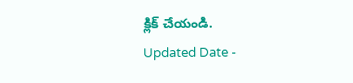క్లిక్ చేయండి.
Updated Date -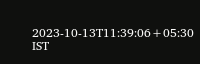2023-10-13T11:39:06+05:30 IST